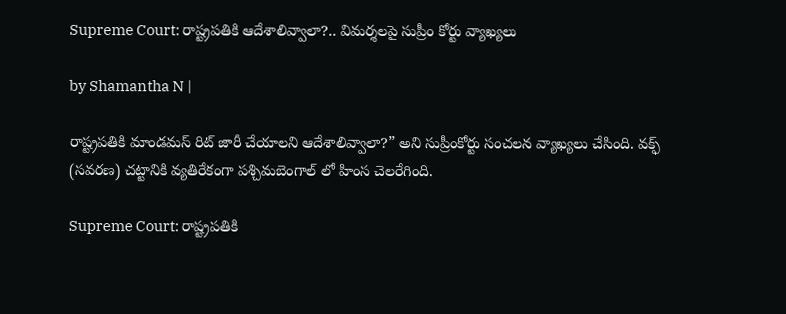Supreme Court: రాష్ట్రపతికి ఆదేశాలివ్వాలా?.. విమర్శలపై సుప్రీం కోర్టు వ్యాఖ్యలు

by Shamantha N |

రాష్ట్రపతికి మాండమస్ రిట్ జారీ చేయాలని ఆదేశాలివ్వాలా?” అని సుప్రీంకోర్టు సంచలన వ్యాఖ్యలు చేసింది. వక్ఫ్ (సవరణ) చట్టానికి వ్యతిరేకంగా పశ్చిమబెంగాల్ లో హింస చెలరేగింది.

Supreme Court: రాష్ట్రపతికి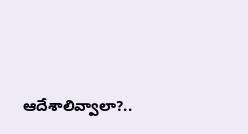ఆదేశాలివ్వాలా?..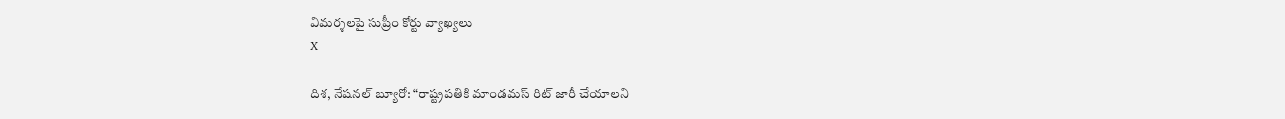విమర్శలపై సుప్రీం కోర్టు వ్యాఖ్యలు
X

దిశ, నేషనల్ బ్యూరో: “రాష్ట్రపతికి మాండమస్ రిట్ జారీ చేయాలని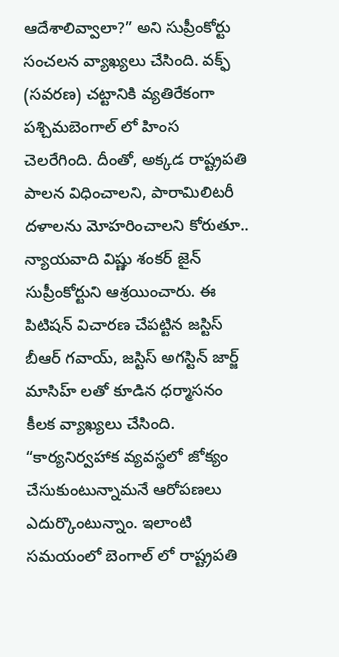ఆదేశాలివ్వాలా?” అని సుప్రీంకోర్టు సంచలన వ్యాఖ్యలు చేసింది. వక్ఫ్ (సవరణ) చట్టానికి వ్యతిరేకంగా పశ్చిమబెంగాల్ లో హింస చెలరేగింది. దీంతో, అక్కడ రాష్ట్రపతి పాలన విధించాలని, పారామిలిటరీ దళాలను మోహరించాలని కోరుతూ.. న్యాయవాది విష్ణు శంకర్ జైన్ సుప్రీంకోర్టుని ఆశ్రయించారు. ఈ పిటిషన్ విచారణ చేపట్టిన జస్టిస్ బీఆర్ గవాయ్, జస్టిస్ అగస్టిన్ జార్జ్ మాసిహ్ లతో కూడిన ధర్మాసనం కీలక వ్యాఖ్యలు చేసింది. “కార్యనిర్వహాక వ్యవస్థలో జోక్యం చేసుకుంటున్నామనే ఆరోపణలు ఎదుర్కొంటున్నాం. ఇలాంటి సమయంలో బెంగాల్ లో రాష్ట్రపతి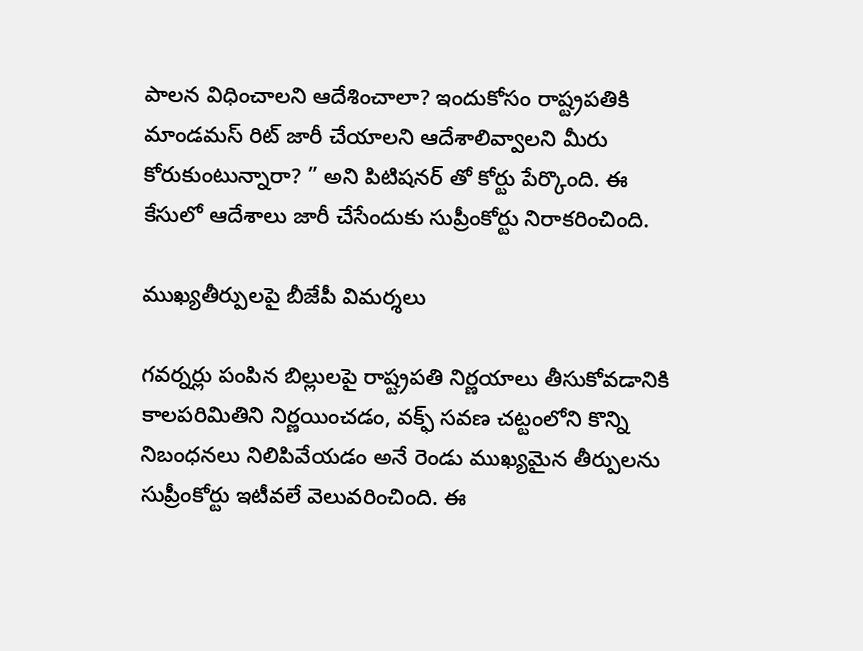పాలన విధించాలని ఆదేశించాలా? ఇందుకోసం రాష్ట్రపతికి మాండమస్ రిట్ జారీ చేయాలని ఆదేశాలివ్వాలని మీరు కోరుకుంటున్నారా? ” అని పిటిషనర్ తో కోర్టు పేర్కొంది. ఈ కేసులో ఆదేశాలు జారీ చేసేందుకు సుప్రీంకోర్టు నిరాకరించింది.

ముఖ్యతీర్పులపై బీజేపీ విమర్శలు

గవర్నర్లు పంపిన బిల్లులపై రాష్ట్రపతి నిర్ణయాలు తీసుకోవడానికి కాలపరిమితిని నిర్ణయించడం, వక్ఫ్ సవణ చట్టంలోని కొన్ని నిబంధనలు నిలిపివేయడం అనే రెండు ముఖ్యమైన తీర్పులను సుప్రీంకోర్టు ఇటీవలే వెలువరించింది. ఈ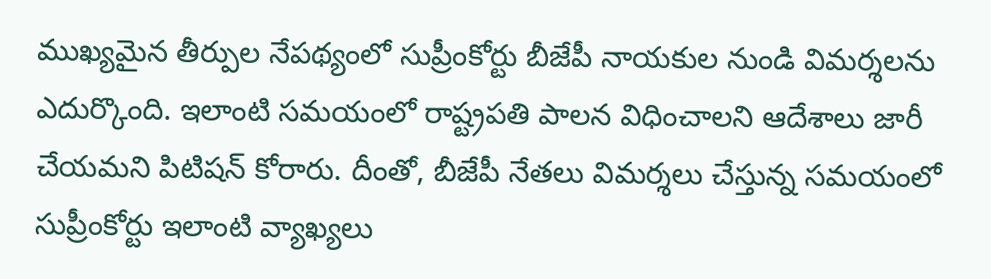ముఖ్యమైన తీర్పుల నేపథ్యంలో సుప్రీంకోర్టు బీజేపీ నాయకుల నుండి విమర్శలను ఎదుర్కొంది. ఇలాంటి సమయంలో రాష్ట్రపతి పాలన విధించాలని ఆదేశాలు జారీ చేయమని పిటిషన్ కోరారు. దీంతో, బీజేపీ నేతలు విమర్శలు చేస్తున్న సమయంలో సుప్రీంకోర్టు ఇలాంటి వ్యాఖ్యలు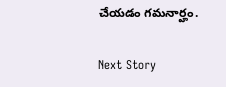చేయడం గమనార్హం.

Next Story